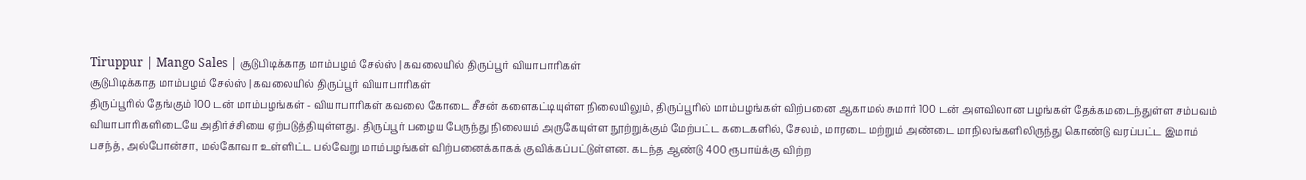Tiruppur | Mango Sales | சூடுபிடிக்காத மாம்பழம் சேல்ஸ் | கவலையில் திருப்பூர் வியாபாரிகள்
சூடுபிடிக்காத மாம்பழம் சேல்ஸ் | கவலையில் திருப்பூர் வியாபாரிகள்
திருப்பூரில் தேங்கும் 100 டன் மாம்பழங்கள் - வியாபாரிகள் கவலை கோடை சீசன் களைகட்டியுள்ள நிலையிலும், திருப்பூரில் மாம்பழங்கள் விற்பனை ஆகாமல் சுமார் 100 டன் அளவிலான பழங்கள் தேக்கமடைந்துள்ள சம்பவம் வியாபாரிகளிடையே அதிர்ச்சியை ஏற்படுத்தியுள்ளது. திருப்பூர் பழைய பேருந்து நிலையம் அருகேயுள்ள நூற்றுக்கும் மேற்பட்ட கடைகளில், சேலம், மாரடை மற்றும் அண்டை மாநிலங்களிலிருந்து கொண்டு வரப்பட்ட இமாம் பசந்த், அல்போன்சா, மல்கோவா உள்ளிட்ட பல்வேறு மாம்பழங்கள் விற்பனைக்காகக் குவிக்கப்பட்டுள்ளன. கடந்த ஆண்டு 400 ரூபாய்க்கு விற்ற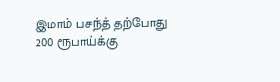இமாம் பசந்த் தற்போது 200 ரூபாய்க்கு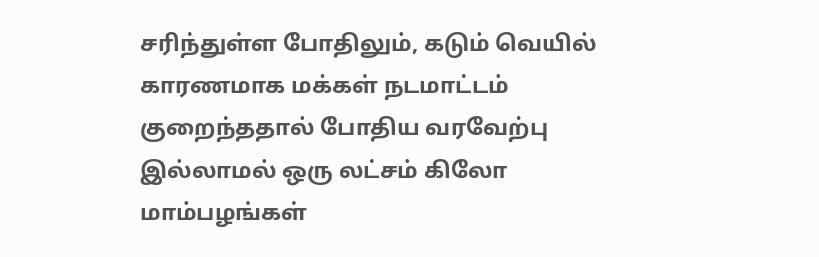சரிந்துள்ள போதிலும், கடும் வெயில் காரணமாக மக்கள் நடமாட்டம் குறைந்ததால் போதிய வரவேற்பு இல்லாமல் ஒரு லட்சம் கிலோ மாம்பழங்கள்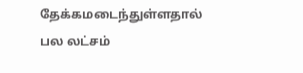தேக்கமடைந்துள்ளதால் பல லட்சம்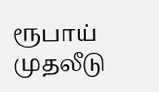ரூபாய் முதலீடு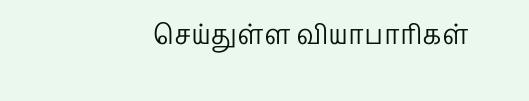செய்துள்ள வியாபாரிகள்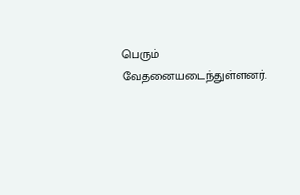பெரும் வேதனையடைந்துள்ளனர்.